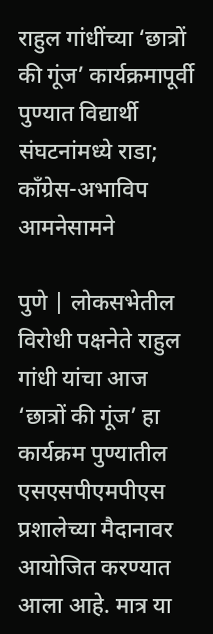राहुल गांधींच्या ‘छात्रों की गूंज’ कार्यक्रमापूर्वी पुण्यात विद्यार्थी संघटनांमध्ये राडा; काँग्रेस-अभाविप आमनेसामने

पुणे | लोकसभेतील विरोधी पक्षनेते राहुल गांधी यांचा आज ‘छात्रों की गूंज’ हा कार्यक्रम पुण्यातील एसएसपीएमपीएस प्रशालेच्या मैदानावर आयोजित करण्यात आला आहे. मात्र या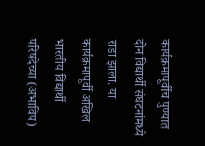कार्यक्रमापूर्वीच पुण्यात दोन विद्यार्थी संघटनांमध्ये राडा झाला. या कार्यक्रमापूर्वी अखिल भारतीय विद्यार्थी परिषदेच्या (अभाविप)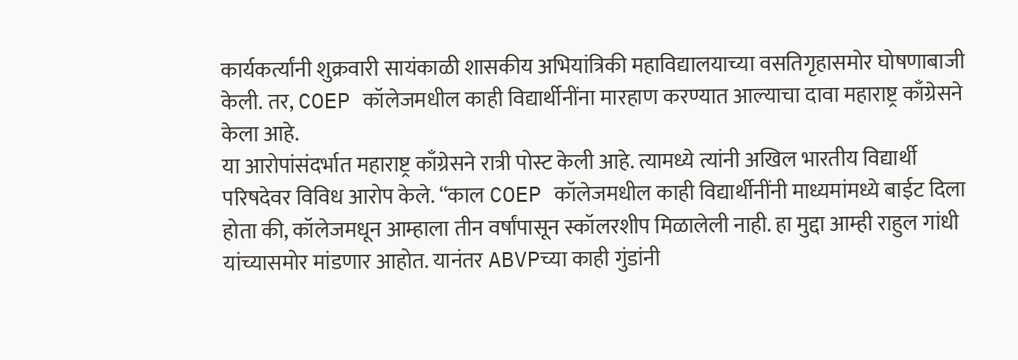कार्यकर्त्यांनी शुक्रवारी सायंकाळी शासकीय अभियांत्रिकी महाविद्यालयाच्या वसतिगृहासमोर घोषणाबाजी केली. तर, COEP कॉलेजमधील काही विद्यार्थीनींना मारहाण करण्यात आल्याचा दावा महाराष्ट्र काँग्रेसने केला आहे.
या आरोपांसंदर्भात महाराष्ट्र काँग्रेसने रात्री पोस्ट केली आहे. त्यामध्ये त्यांनी अखिल भारतीय विद्यार्थी परिषदेवर विविध आरोप केले. “काल COEP कॉलेजमधील काही विद्यार्थीनींनी माध्यमांमध्ये बाईट दिला होता की, कॉलेजमधून आम्हाला तीन वर्षांपासून स्कॉलरशीप मिळालेली नाही. हा मुद्दा आम्ही राहुल गांधी यांच्यासमोर मांडणार आहोत. यानंतर ABVPच्या काही गुंडांनी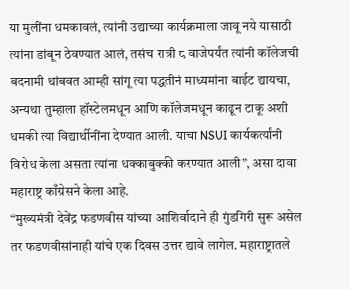या मुलींना धमकावलं, त्यांनी उद्याच्या कार्यक्रमाला जावू नये यासाठी त्यांना डांबून ठेवण्यात आलं, तसंच रात्री ८ वाजेपर्यंत त्यांनी कॉलेजची बदनामी थांबवत आम्ही सांगू त्या पद्धतीनं माध्यमांना बाईट द्यायचा, अन्यथा तुम्हाला हॉस्टेलमधून आणि कॉलेजमधून काढून टाकू अशी धमकी त्या विद्यार्थीनींना देण्यात आली. याचा NSUI कार्यकर्त्यांनी विरोध केला असता त्यांना धक्काबुक्की करण्यात आली”, असा दावा महाराष्ट्र काँग्रेसने केला आहे.
“मुख्यमंत्री देवेंद्र फडणवीस यांच्या आशिर्वादाने ही गुंडगिरी सुरू असेल तर फडणवीसांनाही यांचे एक दिवस उत्तर द्यावे लागेल. महाराष्ट्रातले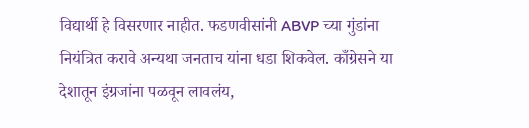विद्यार्थी हे विसरणार नाहीत. फडणवीसांनी ABVP च्या गुंडांना नियंत्रित करावे अन्यथा जनताच यांना धडा शिकवेल. काँग्रेसने या देशातून इंग्रजांना पळवून लावलंय,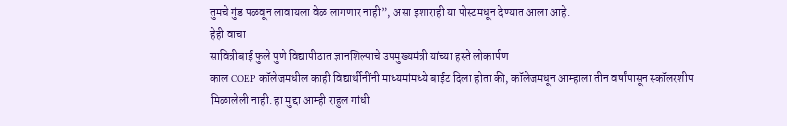तुमचे गुंड पळवून लावायला वेळ लागणार नाही”, असा इशाराही या पोस्टमधून देण्यात आला आहे.
हेही वाचा
सावित्रीबाई फुले पुणे विद्यापीठात ज्ञानशिल्पाचे उपमुख्यमंत्री यांच्या हस्ते लोकार्पण
काल COEP कॉलेजमधील काही विद्यार्थीनींनी माध्यमांमध्ये बाईट दिला होता की, कॉलेजमधून आम्हाला तीन वर्षांपासून स्कॉलरशीप मिळालेली नाही. हा मुद्दा आम्ही राहुल गांधी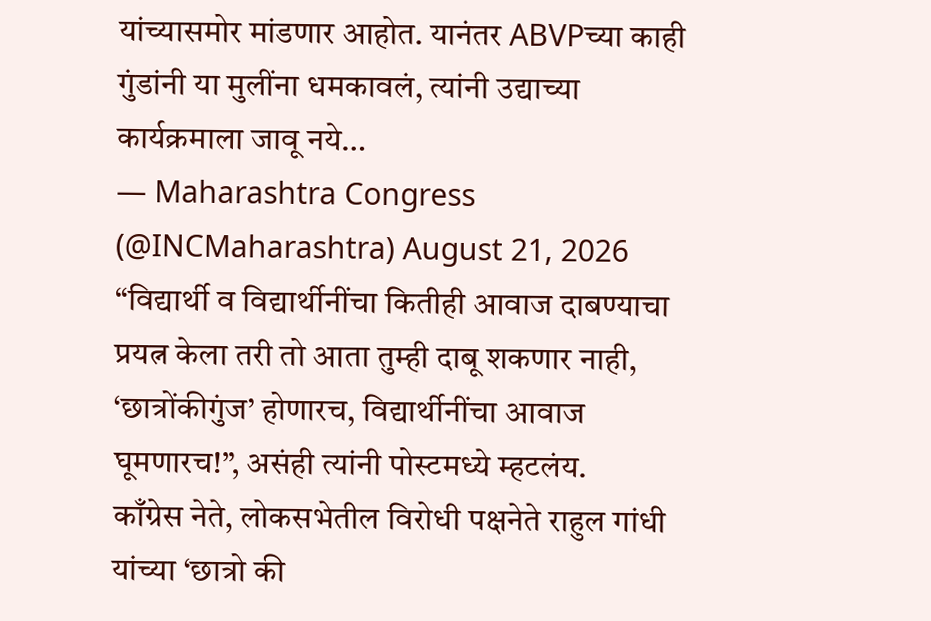यांच्यासमोर मांडणार आहोत. यानंतर ABVPच्या काही गुंडांनी या मुलींना धमकावलं, त्यांनी उद्याच्या कार्यक्रमाला जावू नये…
— Maharashtra Congress (@INCMaharashtra) August 21, 2026
“विद्यार्थी व विद्यार्थीनींचा कितीही आवाज दाबण्याचा प्रयत्न केला तरी तो आता तुम्ही दाबू शकणार नाही, ‘छात्रोंकीगुंज’ होणारच, विद्यार्थीनींचा आवाज घूमणारच!”, असंही त्यांनी पोस्टमध्ये म्हटलंय.
काँग्रेस नेते, लोकसभेतील विरोधी पक्षनेते राहुल गांधी यांच्या ‘छात्रो की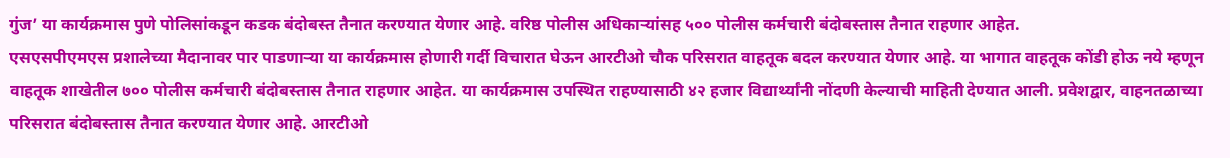गुंज’ या कार्यक्रमास पुणे पोलिसांकडून कडक बंदोबस्त तैनात करण्यात येणार आहे. वरिष्ठ पोलीस अधिकाऱ्यांसह ५०० पोलीस कर्मचारी बंदोबस्तास तैनात राहणार आहेत.
एसएसपीएमएस प्रशालेच्या मैदानावर पार पाडणाऱ्या या कार्यक्रमास होणारी गर्दी विचारात घेऊन आरटीओ चौक परिसरात वाहतूक बदल करण्यात येणार आहे. या भागात वाहतूक कोंडी होऊ नये म्हणून वाहतूक शाखेतील ७०० पोलीस कर्मचारी बंदोबस्तास तैनात राहणार आहेत. या कार्यक्रमास उपस्थित राहण्यासाठी ४२ हजार विद्यार्थ्यांनी नोंदणी केल्याची माहिती देण्यात आली. प्रवेशद्वार, वाहनतळाच्या परिसरात बंदोबस्तास तैनात करण्यात येणार आहे. आरटीओ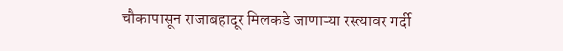चौकापासून राजाबहादूर मिलकडे जाणाऱ्या रस्त्यावर गर्दी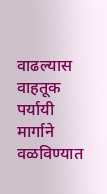वाढल्यास वाहतूक पर्यायी मार्गाने वळविण्यात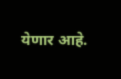येणार आहे.